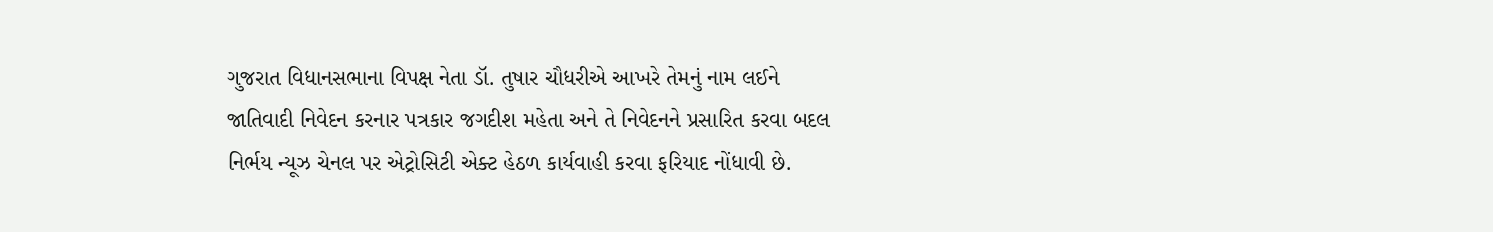ગુજરાત વિધાનસભાના વિપક્ષ નેતા ડૉ. તુષાર ચૌધરીએ આખરે તેમનું નામ લઈને જાતિવાદી નિવેદન કરનાર પત્રકાર જગદીશ મહેતા અને તે નિવેદનને પ્રસારિત કરવા બદલ નિર્ભય ન્યૂઝ ચેનલ પર એટ્રોસિટી એક્ટ હેઠળ કાર્યવાહી કરવા ફરિયાદ નોંધાવી છે.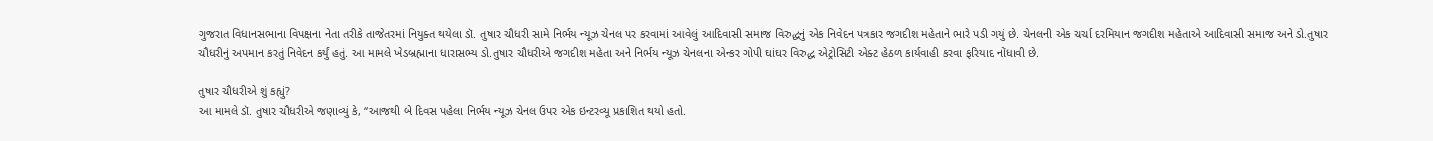ગુજરાત વિધાનસભાના વિપક્ષના નેતા તરીકે તાજેતરમાં નિયુક્ત થયેલા ડૉ. તુષાર ચૌધરી સામે નિર્ભય ન્યૂઝ ચેનલ પર કરવામાં આવેલું આદિવાસી સમાજ વિરુદ્ધનું એક નિવેદન પત્રકાર જગદીશ મહેતાને ભારે પડી ગયું છે. ચેનલની એક ચર્ચા દરમિયાન જગદીશ મહેતાએ આદિવાસી સમાજ અને ડો.તુષાર ચૌધરીનું અપમાન કરતું નિવેદન કર્યું હતું. આ મામલે ખેડબ્રહ્માના ધારાસભ્ય ડો.તુષાર ચૌધરીએ જગદીશ મહેતા અને નિર્ભય ન્યૂઝ ચેનલના એન્કર ગોપી ઘાંઘર વિરુદ્ધ એટ્રોસિટી એક્ટ હેઠળ કાર્યવાહી કરવા ફરિયાદ નોંધાવી છે.

તુષાર ચૌધરીએ શું કહ્યું?
આ મામલે ડૉ. તુષાર ચૌધરીએ જણાવ્યું કે, “આજથી બે દિવસ પહેલા નિર્ભય ન્યૂઝ ચેનલ ઉપર એક ઇન્ટરવ્યૂ પ્રકાશિત થયો હતો.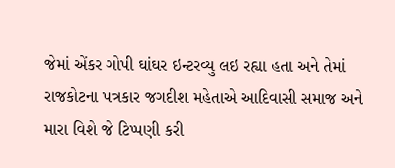જેમાં એંકર ગોપી ઘાંઘર ઇન્ટરવ્યુ લઇ રહ્યા હતા અને તેમાં રાજકોટના પત્રકાર જગદીશ મહેતાએ આદિવાસી સમાજ અને મારા વિશે જે ટિપ્પણી કરી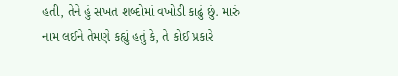હતી, તેને હું સખત શબ્દોમાં વખોડી કાઢું છું. મારું નામ લઈને તેમણે કહ્યું હતું કે, તે કોઈ પ્રકારે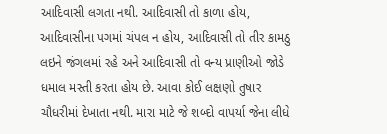આદિવાસી લગતા નથી. આદિવાસી તો કાળા હોય, આદિવાસીના પગમાં ચંપલ ન હોય, આદિવાસી તો તીર કામઠુ લઇને જંગલમાં રહે અને આદિવાસી તો વન્ય પ્રાણીઓ જોડે ધમાલ મસ્તી કરતા હોય છે. આવા કોઈ લક્ષણો તુષાર ચૌધરીમાં દેખાતા નથી. મારા માટે જે શબ્દો વાપર્યા જેના લીધે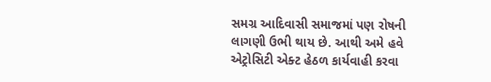સમગ્ર આદિવાસી સમાજમાં પણ રોષની લાગણી ઉભી થાય છે. આથી અમે હવે એટ્રોસિટી એક્ટ હેઠળ કાર્યવાહી કરવા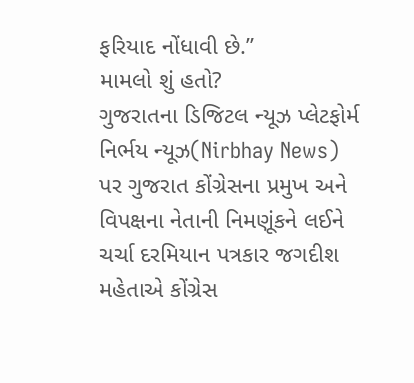ફરિયાદ નોંધાવી છે.”
મામલો શું હતો?
ગુજરાતના ડિજિટલ ન્યૂઝ પ્લેટફોર્મ નિર્ભય ન્યૂઝ(Nirbhay News) પર ગુજરાત કોંગ્રેસના પ્રમુખ અને વિપક્ષના નેતાની નિમણૂંકને લઈને ચર્ચા દરમિયાન પત્રકાર જગદીશ મહેતાએ કોંગ્રેસ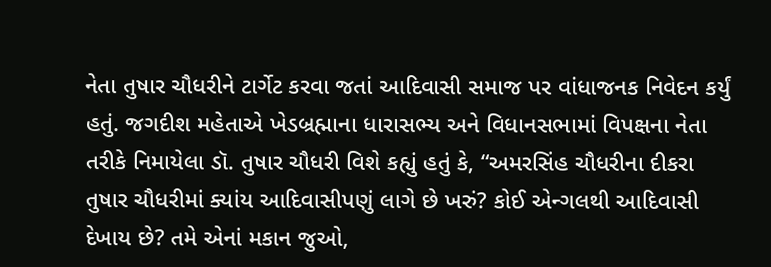નેતા તુષાર ચૌધરીને ટાર્ગેટ કરવા જતાં આદિવાસી સમાજ પર વાંધાજનક નિવેદન કર્યું હતું. જગદીશ મહેતાએ ખેડબ્રહ્માના ધારાસભ્ય અને વિધાનસભામાં વિપક્ષના નેતા તરીકે નિમાયેલા ડૉ. તુષાર ચૌધરી વિશે કહ્યું હતું કે, “અમરસિંહ ચૌધરીના દીકરા તુષાર ચૌધરીમાં ક્યાંય આદિવાસીપણું લાગે છે ખરું? કોઈ એન્ગલથી આદિવાસી દેખાય છે? તમે એનાં મકાન જુઓ,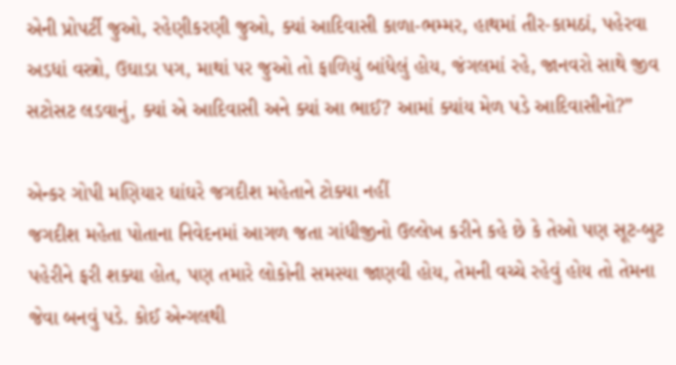એની પ્રોપર્ટી જુઓ, રહેણીકરણી જુઓ, ક્યાં આદિવાસી કાળા-ભમ્મર, હાથમાં તીર-કામઠાં, પહેરવા અડધાં વસ્ત્રો, ઉઘાડા પગ, માથાં પર જુઓ તો ફાળિયું બાંધેલું હોય, જંગલમાં રહે, જાનવરો સાથે જીવ સટોસટ લડવાનું, ક્યાં એ આદિવાસી અને ક્યાં આ ભાઈ? આમાં ક્યાંય મેળ પડે આદિવાસીનો?”

એન્કર ગોપી મણિયાર ઘાંઘરે જગદીશ મહેતાને ટોક્યા નહીં
જગદીશ મહેતા પોતાના નિવેદનમાં આગળ જતા ગાંધીજીનો ઉલ્લેખ કરીને કહે છે કે તેઓ પણ સૂટ-બુટ પહેરીને ફરી શક્યા હોત, પણ તમારે લોકોની સમસ્યા જાણવી હોય, તેમની વચ્ચે રહેવું હોય તો તેમના જેવા બનવું પડે. કોઈ એન્ગલથી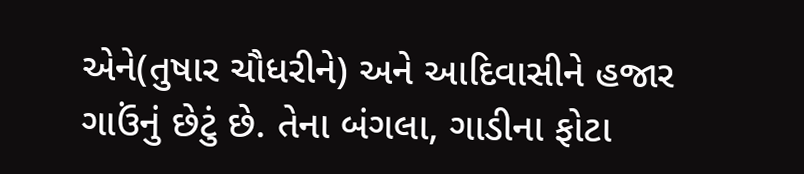એને(તુષાર ચૌધરીને) અને આદિવાસીને હજાર ગાઉંનું છેટું છે. તેના બંગલા, ગાડીના ફોટા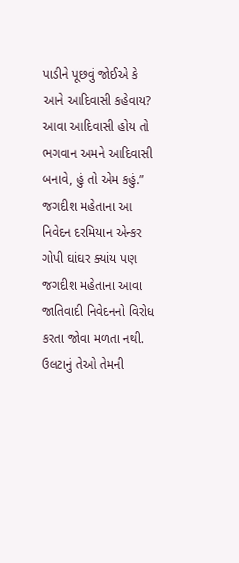પાડીને પૂછવું જોઈએ કે આને આદિવાસી કહેવાય? આવા આદિવાસી હોય તો ભગવાન અમને આદિવાસી બનાવે, હું તો એમ કહું.”
જગદીશ મહેતાના આ નિવેદન દરમિયાન એન્કર ગોપી ઘાંઘર ક્યાંય પણ જગદીશ મહેતાના આવા જાતિવાદી નિવેદનનો વિરોધ કરતા જોવા મળતા નથી. ઉલટાનું તેઓ તેમની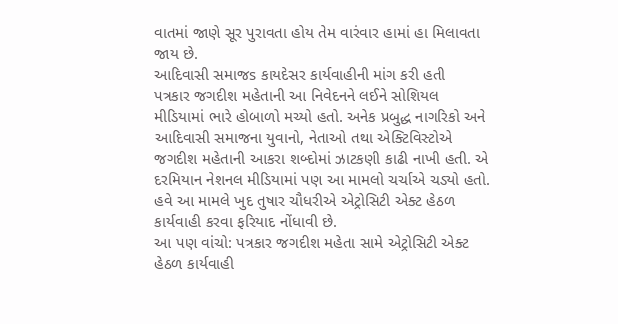વાતમાં જાણે સૂર પુરાવતા હોય તેમ વારંવાર હામાં હા મિલાવતા જાય છે.
આદિવાસી સમાજs કાયદેસર કાર્યવાહીની માંગ કરી હતી
પત્રકાર જગદીશ મહેતાની આ નિવેદનને લઈને સોશિયલ મીડિયામાં ભારે હોબાળો મચ્યો હતો. અનેક પ્રબુદ્ધ નાગરિકો અને આદિવાસી સમાજના યુવાનો, નેતાઓ તથા એક્ટિવિસ્ટોએ જગદીશ મહેતાની આકરા શબ્દોમાં ઝાટકણી કાઢી નાખી હતી. એ દરમિયાન નેશનલ મીડિયામાં પણ આ મામલો ચર્ચાએ ચડ્યો હતો. હવે આ મામલે ખુદ તુષાર ચૌધરીએ એટ્રોસિટી એક્ટ હેઠળ કાર્યવાહી કરવા ફરિયાદ નોંધાવી છે.
આ પણ વાંચો: પત્રકાર જગદીશ મહેતા સામે એટ્રોસિટી એક્ટ હેઠળ કાર્યવાહી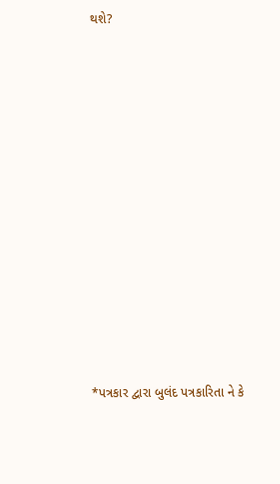થશે?












*પત્રકાર દ્વારા બુલંદ પત્રકારિતા ને કે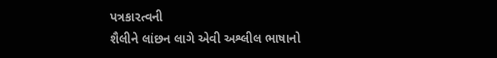પત્રકારત્વની
શૈલીને લાંછન લાગે એવી અશ્લીલ ભાષાનો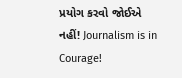પ્રયોગ કરવો જોઈએ નહીં! Journalism is in Courage!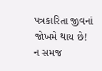પત્રકારિતા જીવનાં જોખમે થાય છે! ન સમજ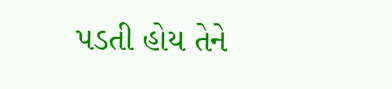પડતી હોય તેને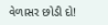વેળાસર છોડી દો!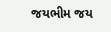જયભીમ જય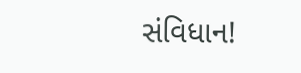સંવિધાન!